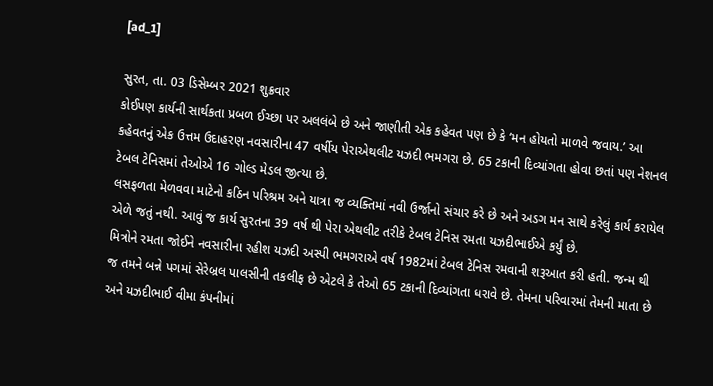[ad_1]

સુરત, તા. 03 ડિસેમ્બર 2021 શુક્રવાર
કોઈપણ કાર્યની સાર્થકતા પ્રબળ ઈચ્છા પર અલલંબે છે અને જાણીતી એક કહેવત પણ છે કે ‘મન હોયતો માળવે જવાય.’ આ કહેવતનું એક ઉત્તમ ઉદાહરણ નવસારીના 47 વર્ષીય પેરાએથલીટ યઝદી ભમગરા છે. 65 ટકાની દિવ્યાંગતા હોવા છતાં પણ નેશનલ ટેબલ ટેનિસમાં તેઓએ 16 ગોલ્ડ મેડલ જીત્યા છે.
લસફળતા મેળવવા માટેનો કઠિન પરિશ્રમ અને યાત્રા જ વ્યક્તિમાં નવી ઉર્જાનો સંચાર કરે છે અને અડગ મન સાથે કરેલું કાર્ય કરાયેલ એળે જતું નથી. આવું જ કાર્ય સુરતના 39 વર્ષ થી પેરા એથલીટ તરીકે ટેબલ ટેનિસ રમતા યઝદીભાઈએ કર્યું છે.
મિત્રોને રમતા જોઈને નવસારીના રહીશ યઝદી અસ્પી ભમગરાએ વર્ષ 1982માં ટેબલ ટેનિસ રમવાની શરૂઆત કરી હતી. જન્મ થી જ તમને બન્ને પગમાં સેરેબ્રલ પાલસીની તકલીફ છે એટલે કે તેઓ 65 ટકાની દિવ્યાંગતા ધરાવે છે. તેમના પરિવારમાં તેમની માતા છે અને યઝદીભાઈ વીમા કંપનીમાં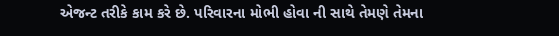એજન્ટ તરીકે કામ કરે છે. પરિવારના મોભી હોવા ની સાથે તેમણે તેમના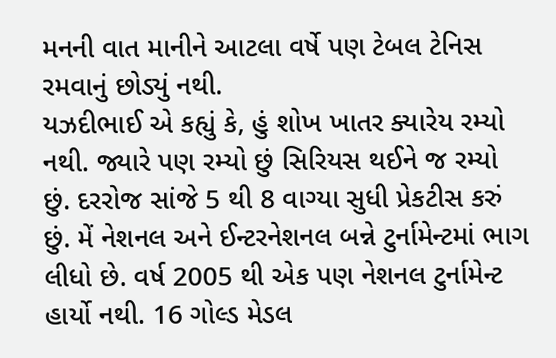મનની વાત માનીને આટલા વર્ષે પણ ટેબલ ટેનિસ રમવાનું છોડ્યું નથી.
યઝદીભાઈ એ કહ્યું કે, હું શોખ ખાતર ક્યારેય રમ્યો નથી. જ્યારે પણ રમ્યો છું સિરિયસ થઈને જ રમ્યો છું. દરરોજ સાંજે 5 થી 8 વાગ્યા સુધી પ્રેકટીસ કરું છું. મેં નેશનલ અને ઈન્ટરનેશનલ બન્ને ટુર્નામેન્ટમાં ભાગ લીધો છે. વર્ષ 2005 થી એક પણ નેશનલ ટુર્નામેન્ટ હાર્યો નથી. 16 ગોલ્ડ મેડલ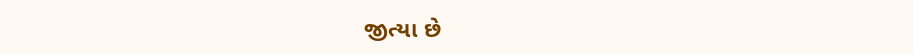જીત્યા છે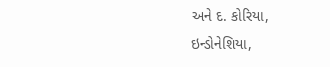અને દ. કોરિયા, ઇન્ડોનેશિયા,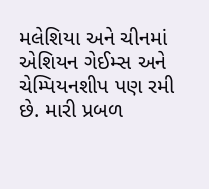મલેશિયા અને ચીનમાં એશિયન ગેઈમ્સ અને ચેમ્પિયનશીપ પણ રમી છે. મારી પ્રબળ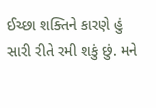ઈચ્છા શક્તિને કારણે હું સારી રીતે રમી શકું છું. મને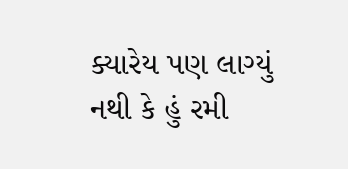ક્યારેય પણ લાગ્યું નથી કે હું રમી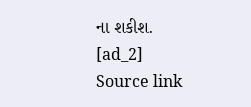ના શકીશ.
[ad_2]
Source link